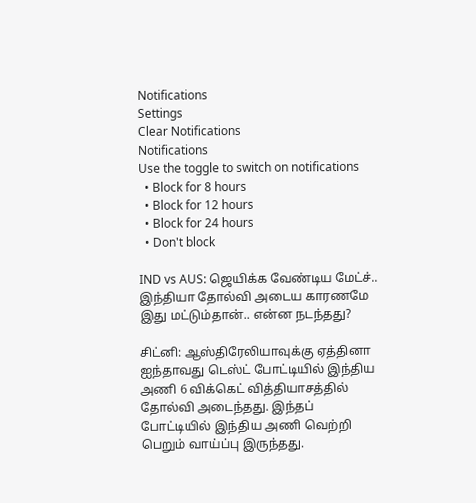Notifications
Settings
Clear Notifications
Notifications
Use the toggle to switch on notifications
  • Block for 8 hours
  • Block for 12 hours
  • Block for 24 hours
  • Don't block

IND vs AUS: ஜெயிக்க வேண்டிய மேட்ச்.. இந்தியா தோல்வி அடைய காரணமே இது மட்டும்தான்.. என்ன நடந்தது?

சிட்னி: ஆஸ்திரேலியாவுக்கு ஏத்தினா ஐந்தாவது டெஸ்ட் போட்டியில் இந்திய அணி 6 விக்கெட் வித்தியாசத்தில் தோல்வி அடைந்தது. இந்தப் போட்டியில் இந்திய அணி வெற்றி பெறும் வாய்ப்பு இருந்தது.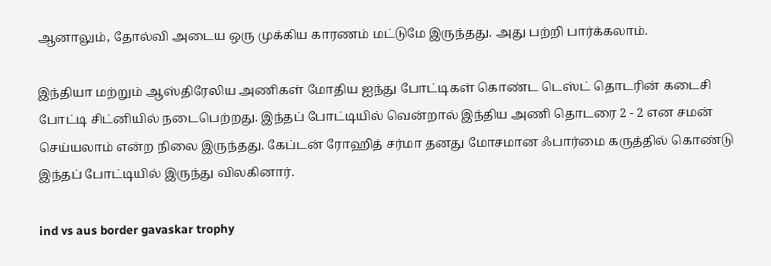ஆனாலும், தோல்வி அடைய ஒரு முக்கிய காரணம் மட்டுமே இருந்தது. அது பற்றி பார்க்கலாம்.

இந்தியா மற்றும் ஆஸ்திரேலிய அணிகள் மோதிய ஐந்து போட்டிகள் கொண்ட டெஸ்ட் தொடரின் கடைசி போட்டி சிட்னியில் நடைபெற்றது. இந்தப் போட்டியில் வென்றால் இந்திய அணி தொடரை 2 - 2 என சமன் செய்யலாம் என்ற நிலை இருந்தது. கேப்டன் ரோஹித் சர்மா தனது மோசமான ஃபார்மை கருத்தில் கொண்டு இந்தப் போட்டியில் இருந்து விலகினார்.

ind vs aus border gavaskar trophy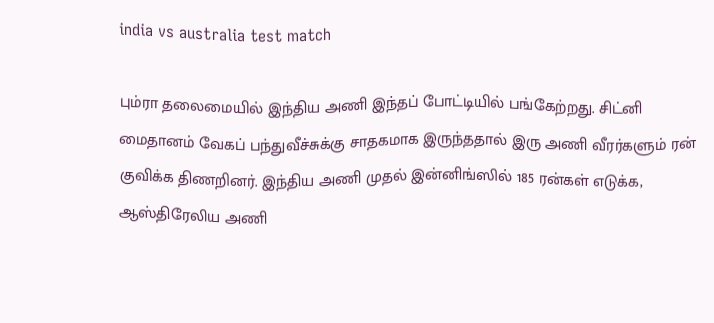india vs australia test match

பும்ரா தலைமையில் இந்திய அணி இந்தப் போட்டியில் பங்கேற்றது. சிட்னி மைதானம் வேகப் பந்துவீச்சுக்கு சாதகமாக இருந்ததால் இரு அணி வீரர்களும் ரன் குவிக்க திணறினர். இந்திய அணி முதல் இன்னிங்ஸில் 185 ரன்கள் எடுக்க, ஆஸ்திரேலிய அணி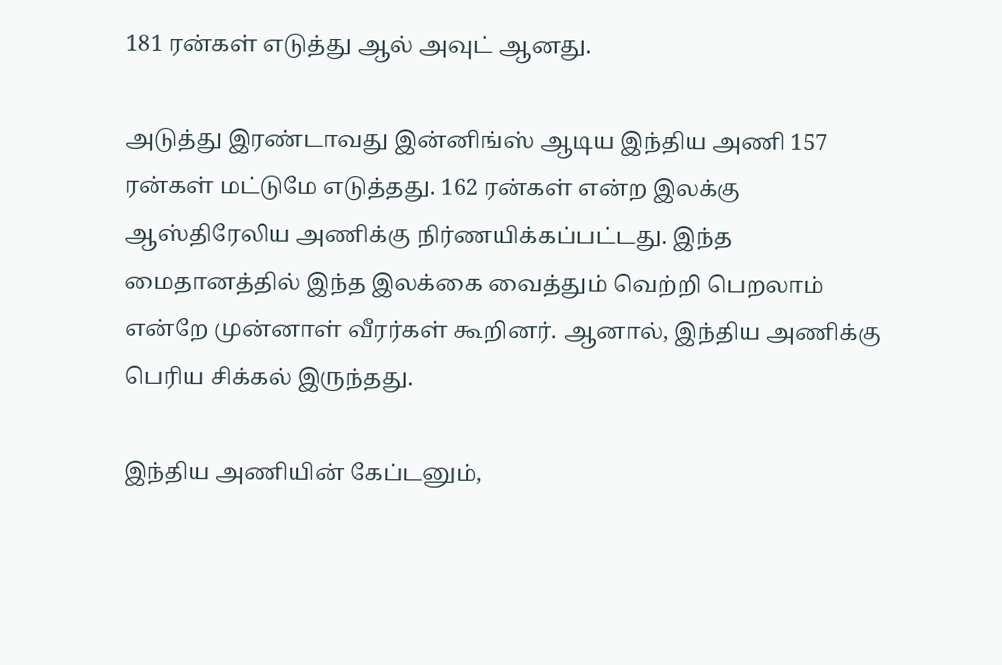181 ரன்கள் எடுத்து ஆல் அவுட் ஆனது.

அடுத்து இரண்டாவது இன்னிங்ஸ் ஆடிய இந்திய அணி 157 ரன்கள் மட்டுமே எடுத்தது. 162 ரன்கள் என்ற இலக்கு ஆஸ்திரேலிய அணிக்கு நிர்ணயிக்கப்பட்டது. இந்த மைதானத்தில் இந்த இலக்கை வைத்தும் வெற்றி பெறலாம் என்றே முன்னாள் வீரர்கள் கூறினர். ஆனால், இந்திய அணிக்கு பெரிய சிக்கல் இருந்தது.

இந்திய அணியின் கேப்டனும்,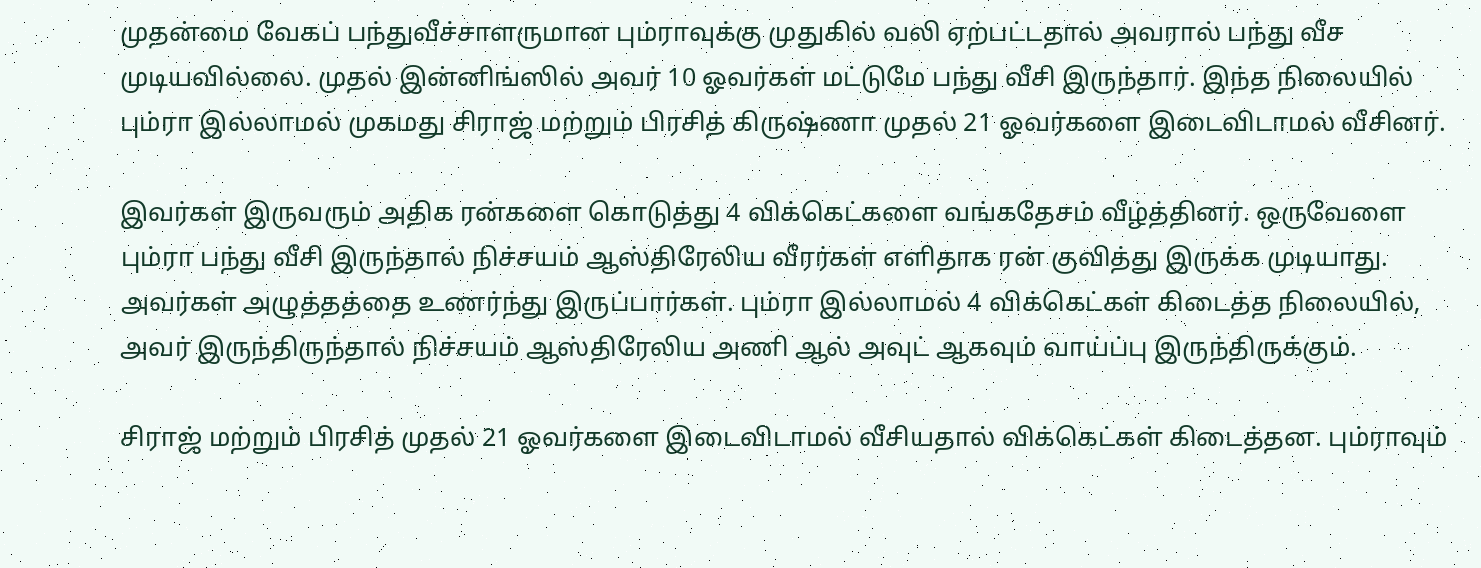முதன்மை வேகப் பந்துவீச்சாளருமான பும்ராவுக்கு முதுகில் வலி ஏற்பட்டதால் அவரால் பந்து வீச முடியவில்லை. முதல் இன்னிங்ஸில் அவர் 10 ஓவர்கள் மட்டுமே பந்து வீசி இருந்தார். இந்த நிலையில் பும்ரா இல்லாமல் முகமது சிராஜ் மற்றும் பிரசித் கிருஷ்ணா முதல் 21 ஓவர்களை இடைவிடாமல் வீசினர்.

இவர்கள் இருவரும் அதிக ரன்களை கொடுத்து 4 விக்கெட்களை வங்கதேசம் வீழ்த்தினர். ஒருவேளை பும்ரா பந்து வீசி இருந்தால் நிச்சயம் ஆஸ்திரேலிய வீரர்கள் எளிதாக ரன் குவித்து இருக்க முடியாது. அவர்கள் அழுத்தத்தை உணர்ந்து இருப்பார்கள். பும்ரா இல்லாமல் 4 விக்கெட்கள் கிடைத்த நிலையில், அவர் இருந்திருந்தால் நிச்சயம் ஆஸ்திரேலிய அணி ஆல் அவுட் ஆகவும் வாய்ப்பு இருந்திருக்கும்.

சிராஜ் மற்றும் பிரசித் முதல் 21 ஓவர்களை இடைவிடாமல் வீசியதால் விக்கெட்கள் கிடைத்தன. பும்ராவும்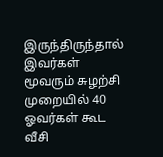இருந்திருந்தால் இவர்கள் மூவரும் சுழற்சி முறையில் 40 ஓவர்கள் கூட வீசி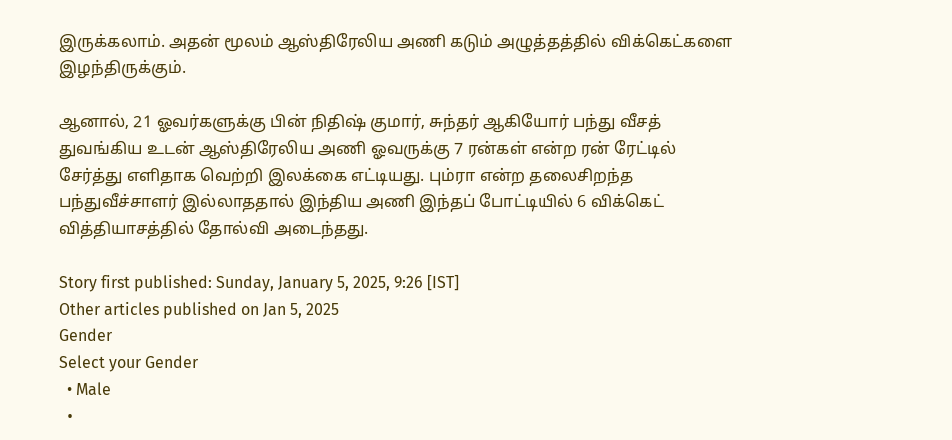இருக்கலாம். அதன் மூலம் ஆஸ்திரேலிய அணி கடும் அழுத்தத்தில் விக்கெட்களை இழந்திருக்கும்.

ஆனால், 21 ஓவர்களுக்கு பின் நிதிஷ் குமார், சுந்தர் ஆகியோர் பந்து வீசத் துவங்கிய உடன் ஆஸ்திரேலிய அணி ஓவருக்கு 7 ரன்கள் என்ற ரன் ரேட்டில் சேர்த்து எளிதாக வெற்றி இலக்கை எட்டியது. பும்ரா என்ற தலைசிறந்த பந்துவீச்சாளர் இல்லாததால் இந்திய அணி இந்தப் போட்டியில் 6 விக்கெட் வித்தியாசத்தில் தோல்வி அடைந்தது.

Story first published: Sunday, January 5, 2025, 9:26 [IST]
Other articles published on Jan 5, 2025
Gender
Select your Gender
  • Male
  •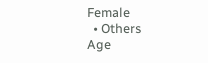Female
  • Others
Age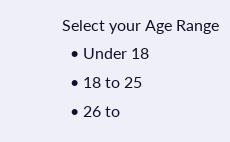Select your Age Range
  • Under 18
  • 18 to 25
  • 26 to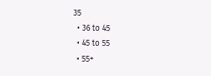35
  • 36 to 45
  • 45 to 55
  • 55+